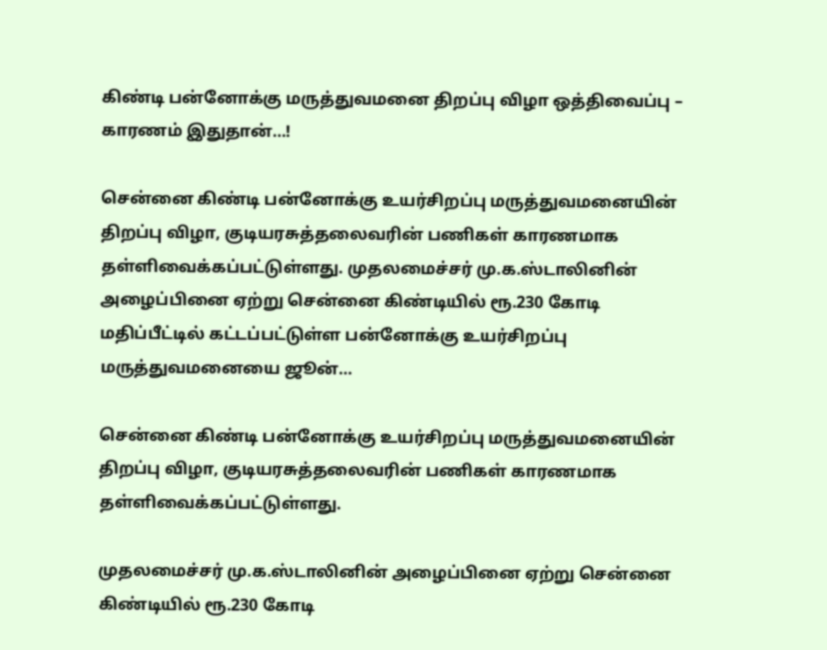கிண்டி பன்னோக்கு மருத்துவமனை திறப்பு விழா ஒத்திவைப்பு – காரணம் இதுதான்…!

சென்னை கிண்டி பன்னோக்கு உயர்சிறப்பு மருத்துவமனையின் திறப்பு விழா, குடியரசுத்தலைவரின் பணிகள் காரணமாக தள்ளிவைக்கப்பட்டுள்ளது. முதலமைச்சர் மு.க.ஸ்டாலினின் அழைப்பினை ஏற்று சென்னை கிண்டியில் ரூ.230 கோடி மதிப்பீட்டில் கட்டப்பட்டுள்ள பன்னோக்கு உயர்சிறப்பு மருத்துவமனையை ஜூன்…

சென்னை கிண்டி பன்னோக்கு உயர்சிறப்பு மருத்துவமனையின் திறப்பு விழா, குடியரசுத்தலைவரின் பணிகள் காரணமாக தள்ளிவைக்கப்பட்டுள்ளது.

முதலமைச்சர் மு.க.ஸ்டாலினின் அழைப்பினை ஏற்று சென்னை கிண்டியில் ரூ.230 கோடி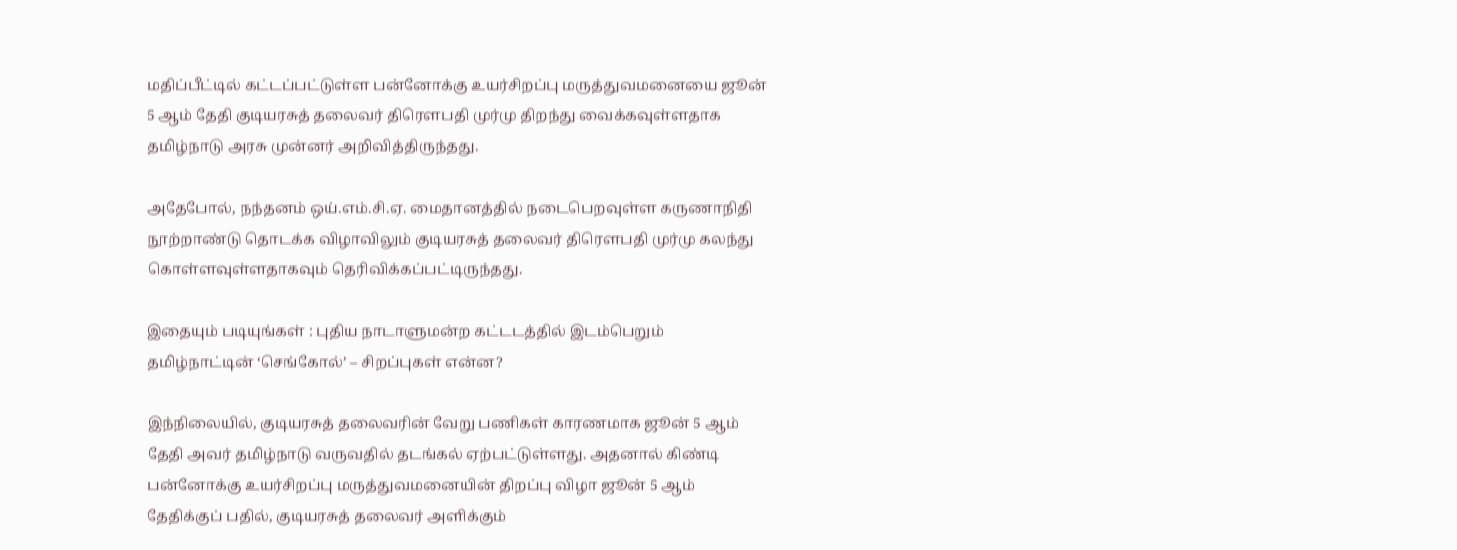மதிப்பீட்டில் கட்டப்பட்டுள்ள பன்னோக்கு உயர்சிறப்பு மருத்துவமனையை ஜூன் 5 ஆம் தேதி குடியரசுத் தலைவர் திரெளபதி முர்மு திறந்து வைக்கவுள்ளதாக தமிழ்நாடு அரசு முன்னர் அறிவித்திருந்தது.

அதேபோல், நந்தனம் ஒய்.எம்.சி.ஏ. மைதானத்தில் நடைபெறவுள்ள கருணாநிதி நூற்றாண்டு தொடக்க விழாவிலும் குடியரசுத் தலைவர் திரெளபதி முர்மு கலந்து கொள்ளவுள்ளதாகவும் தெரிவிக்கப்பட்டிருந்தது.

இதையும் படியுங்கள் : புதிய நாடாளுமன்ற கட்டடத்தில் இடம்பெறும் தமிழ்நாட்டின் ‘செங்கோல்’ – சிறப்புகள் என்ன?

இந்நிலையில், குடியரசுத் தலைவரின் வேறு பணிகள் காரணமாக ஜூன் 5 ஆம் தேதி அவர் தமிழ்நாடு வருவதில் தடங்கல் ஏற்பட்டுள்ளது. அதனால் கிண்டி பன்னோக்கு உயர்சிறப்பு மருத்துவமனையின் திறப்பு விழா ஜூன் 5 ஆம் தேதிக்குப் பதில், குடியரசுத் தலைவர் அளிக்கும்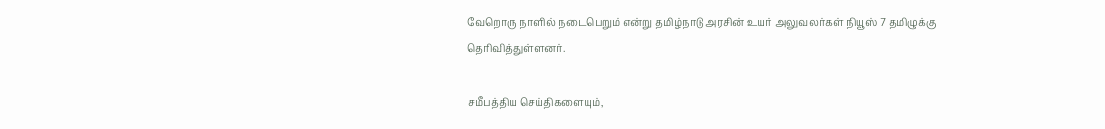வேறொரு நாளில் நடைபெறும் என்று தமிழ்நாடு அரசின் உயர் அலுவலர்கள் நியூஸ் 7 தமிழுக்கு தெரிவித்துள்ளனர்.

சமீபத்திய செய்திகளையும்,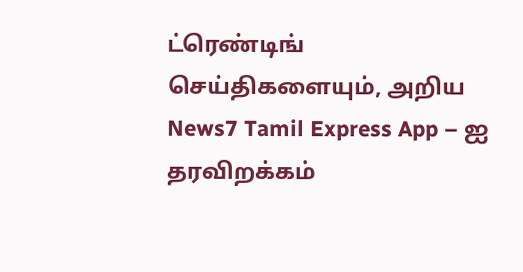ட்ரெண்டிங் செய்திகளையும், அறிய News7 Tamil Express App – ஐ தரவிறக்கம்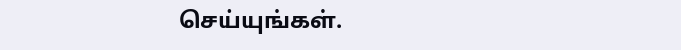செய்யுங்கள்.